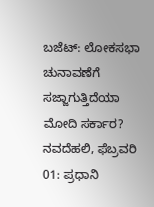ಬಜೆಟ್: ಲೋಕಸಭಾ ಚುನಾವಣೆಗೆ ಸಜ್ಜಾಗುತ್ತಿದೆಯಾ ಮೋದಿ ಸರ್ಕಾರ?
ನವದೆಹಲಿ, ಫೆಬ್ರವರಿ 01: ಪ್ರಧಾನಿ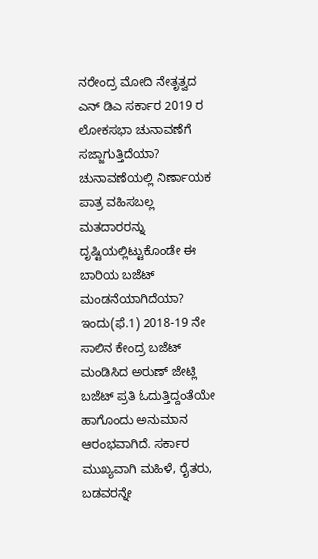ನರೇಂದ್ರ ಮೋದಿ ನೇತೃತ್ವದ ಎನ್ ಡಿಎ ಸರ್ಕಾರ 2019 ರ ಲೋಕಸಭಾ ಚುನಾವಣೆಗೆ ಸಜ್ಜಾಗುತ್ತಿದೆಯಾ? ಚುನಾವಣೆಯಲ್ಲಿ ನಿರ್ಣಾಯಕ ಪಾತ್ರ ವಹಿಸಬಲ್ಲ ಮತದಾರರನ್ನು ದೃಷ್ಟಿಯಲ್ಲಿಟ್ಟುಕೊಂಡೇ ಈ ಬಾರಿಯ ಬಜೆಟ್ ಮಂಡನೆಯಾಗಿದೆಯಾ?
ಇಂದು(ಫೆ.1) 2018-19 ನೇ ಸಾಲಿನ ಕೇಂದ್ರ ಬಜೆಟ್ ಮಂಡಿಸಿದ ಅರುಣ್ ಜೇಟ್ಲಿ ಬಜೆಟ್ ಪ್ರತಿ ಓದುತ್ತಿದ್ದಂತೆಯೇ ಹಾಗೊಂದು ಅನುಮಾನ ಆರಂಭವಾಗಿದೆ. ಸರ್ಕಾರ ಮುಖ್ಯವಾಗಿ ಮಹಿಳೆ, ರೈತರು, ಬಡವರನ್ನೇ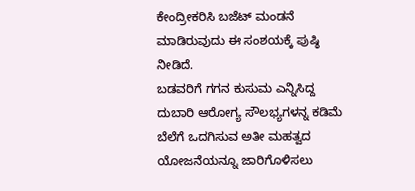ಕೇಂದ್ರೀಕರಿಸಿ ಬಜೆಟ್ ಮಂಡನೆ ಮಾಡಿರುವುದು ಈ ಸಂಶಯಕ್ಕೆ ಪುಷ್ಠಿ ನೀಡಿದೆ.
ಬಡವರಿಗೆ ಗಗನ ಕುಸುಮ ಎನ್ನಿಸಿದ್ದ ದುಬಾರಿ ಆರೋಗ್ಯ ಸೌಲಭ್ಯಗಳನ್ನ ಕಡಿಮೆ ಬೆಲೆಗೆ ಒದಗಿಸುವ ಅತೀ ಮಹತ್ವದ ಯೋಜನೆಯನ್ನೂ ಜಾರಿಗೊಳಿಸಲು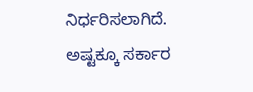ನಿರ್ಧರಿಸಲಾಗಿದೆ.
ಅಷ್ಟಕ್ಕೂ ಸರ್ಕಾರ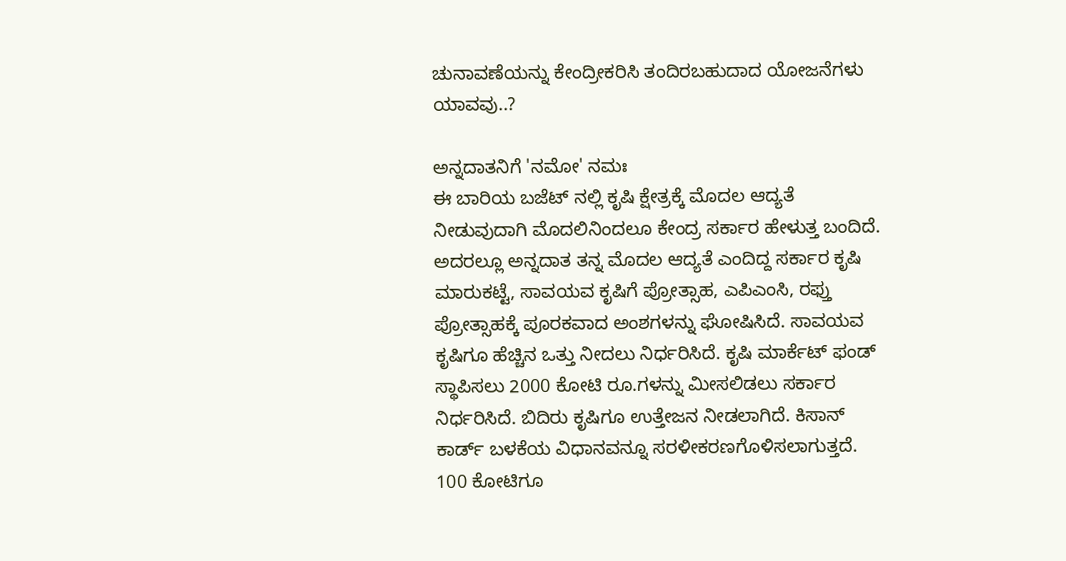ಚುನಾವಣೆಯನ್ನು ಕೇಂದ್ರೀಕರಿಸಿ ತಂದಿರಬಹುದಾದ ಯೋಜನೆಗಳು ಯಾವವು..?

ಅನ್ನದಾತನಿಗೆ 'ನಮೋ' ನಮಃ
ಈ ಬಾರಿಯ ಬಜೆಟ್ ನಲ್ಲಿ ಕೃಷಿ ಕ್ಷೇತ್ರಕ್ಕೆ ಮೊದಲ ಆದ್ಯತೆ ನೀಡುವುದಾಗಿ ಮೊದಲಿನಿಂದಲೂ ಕೇಂದ್ರ ಸರ್ಕಾರ ಹೇಳುತ್ತ ಬಂದಿದೆ. ಅದರಲ್ಲೂ ಅನ್ನದಾತ ತನ್ನ ಮೊದಲ ಆದ್ಯತೆ ಎಂದಿದ್ದ ಸರ್ಕಾರ ಕೃಷಿ ಮಾರುಕಟ್ಟೆ, ಸಾವಯವ ಕೃಷಿಗೆ ಪ್ರೋತ್ಸಾಹ, ಎಪಿಎಂಸಿ, ರಫ್ತು ಪ್ರೋತ್ಸಾಹಕ್ಕೆ ಪೂರಕವಾದ ಅಂಶಗಳನ್ನು ಘೋಷಿಸಿದೆ. ಸಾವಯವ ಕೃಷಿಗೂ ಹೆಚ್ಚಿನ ಒತ್ತು ನೀದಲು ನಿರ್ಧರಿಸಿದೆ. ಕೃಷಿ ಮಾರ್ಕೆಟ್ ಫಂಡ್ ಸ್ಥಾಪಿಸಲು 2000 ಕೋಟಿ ರೂ.ಗಳನ್ನು ಮೀಸಲಿಡಲು ಸರ್ಕಾರ ನಿರ್ಧರಿಸಿದೆ. ಬಿದಿರು ಕೃಷಿಗೂ ಉತ್ತೇಜನ ನೀಡಲಾಗಿದೆ. ಕಿಸಾನ್ ಕಾರ್ಡ್ ಬಳಕೆಯ ವಿಧಾನವನ್ನೂ ಸರಳೀಕರಣಗೊಳಿಸಲಾಗುತ್ತದೆ. 100 ಕೋಟಿಗೂ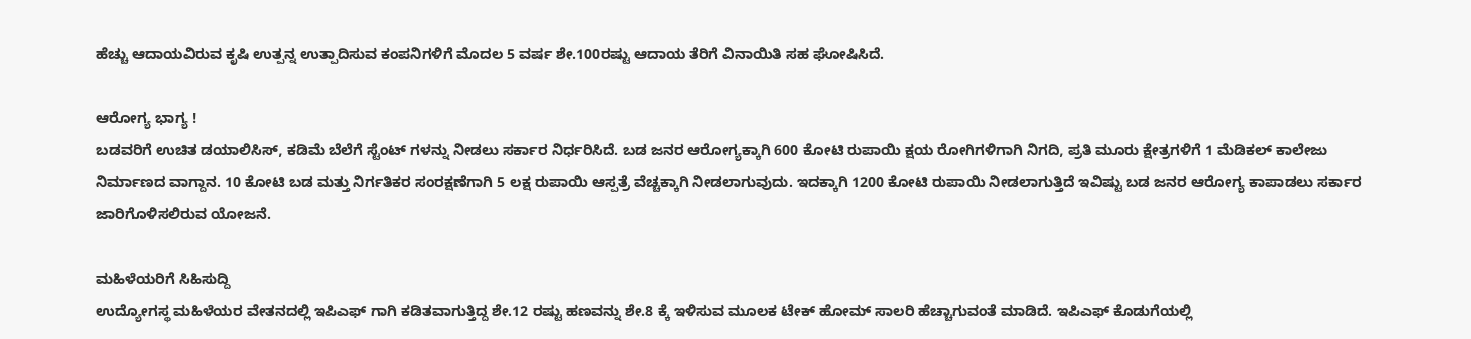ಹೆಚ್ಚು ಆದಾಯವಿರುವ ಕೃಷಿ ಉತ್ಪನ್ನ ಉತ್ಪಾದಿಸುವ ಕಂಪನಿಗಳಿಗೆ ಮೊದಲ 5 ವರ್ಷ ಶೇ.100ರಷ್ಟು ಆದಾಯ ತೆರಿಗೆ ವಿನಾಯಿತಿ ಸಹ ಘೋಷಿಸಿದೆ.

ಆರೋಗ್ಯ ಭಾಗ್ಯ !
ಬಡವರಿಗೆ ಉಚಿತ ಡಯಾಲಿಸಿಸ್, ಕಡಿಮೆ ಬೆಲೆಗೆ ಸ್ಟೆಂಟ್ ಗಳನ್ನು ನೀಡಲು ಸರ್ಕಾರ ನಿರ್ಧರಿಸಿದೆ. ಬಡ ಜನರ ಆರೋಗ್ಯಕ್ಕಾಗಿ 600 ಕೋಟಿ ರುಪಾಯಿ ಕ್ಷಯ ರೋಗಿಗಳಿಗಾಗಿ ನಿಗದಿ, ಪ್ರತಿ ಮೂರು ಕ್ಷೇತ್ರಗಳಿಗೆ 1 ಮೆಡಿಕಲ್ ಕಾಲೇಜು ನಿರ್ಮಾಣದ ವಾಗ್ದಾನ. 10 ಕೋಟಿ ಬಡ ಮತ್ತು ನಿರ್ಗತಿಕರ ಸಂರಕ್ಷಣೆಗಾಗಿ 5 ಲಕ್ಷ ರುಪಾಯಿ ಆಸ್ಪತ್ರೆ ವೆಚ್ಚಕ್ಕಾಗಿ ನೀಡಲಾಗುವುದು. ಇದಕ್ಕಾಗಿ 1200 ಕೋಟಿ ರುಪಾಯಿ ನೀಡಲಾಗುತ್ತಿದೆ ಇವಿಷ್ಟು ಬಡ ಜನರ ಆರೋಗ್ಯ ಕಾಪಾಡಲು ಸರ್ಕಾರ ಜಾರಿಗೊಳಿಸಲಿರುವ ಯೋಜನೆ.

ಮಹಿಳೆಯರಿಗೆ ಸಿಹಿಸುದ್ದಿ
ಉದ್ಯೋಗಸ್ಥ ಮಹಿಳೆಯರ ವೇತನದಲ್ಲಿ ಇಪಿಎಫ್ ಗಾಗಿ ಕಡಿತವಾಗುತ್ತಿದ್ದ ಶೇ.12 ರಷ್ಟು ಹಣವನ್ನು ಶೇ.8 ಕ್ಕೆ ಇಳಿಸುವ ಮೂಲಕ ಟೇಕ್ ಹೋಮ್ ಸಾಲರಿ ಹೆಚ್ಚಾಗುವಂತೆ ಮಾಡಿದೆ. ಇಪಿಎಫ್ ಕೊಡುಗೆಯಲ್ಲಿ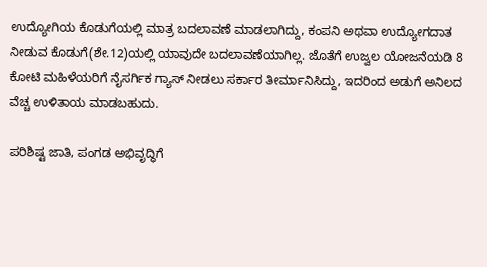ಉದ್ಯೋಗಿಯ ಕೊಡುಗೆಯಲ್ಲಿ ಮಾತ್ರ ಬದಲಾವಣೆ ಮಾಡಲಾಗಿದ್ದು, ಕಂಪನಿ ಅಥವಾ ಉದ್ಯೋಗದಾತ ನೀಡುವ ಕೊಡುಗೆ(ಶೇ.12)ಯಲ್ಲಿ ಯಾವುದೇ ಬದಲಾವಣೆಯಾಗಿಲ್ಲ. ಜೊತೆಗೆ ಉಜ್ವಲ ಯೋಜನೆಯಡಿ 8 ಕೋಟಿ ಮಹಿಳೆಯರಿಗೆ ನೈಸರ್ಗಿಕ ಗ್ಯಾಸ್ ನೀಡಲು ಸರ್ಕಾರ ತೀರ್ಮಾನಿಸಿದ್ದು, ಇದರಿಂದ ಅಡುಗೆ ಅನಿಲದ ವೆಚ್ಚ ಉಳಿತಾಯ ಮಾಡಬಹುದು.

ಪರಿಶಿಷ್ಟ ಜಾತಿ, ಪಂಗಡ ಅಭಿವೃದ್ಧಿಗೆ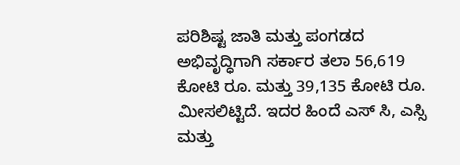ಪರಿಶಿಷ್ಟ ಜಾತಿ ಮತ್ತು ಪಂಗಡದ ಅಭಿವೃದ್ಧಿಗಾಗಿ ಸರ್ಕಾರ ತಲಾ 56,619 ಕೋಟಿ ರೂ. ಮತ್ತು 39,135 ಕೋಟಿ ರೂ. ಮೀಸಲಿಟ್ಟಿದೆ. ಇದರ ಹಿಂದೆ ಎಸ್ ಸಿ, ಎಸ್ಸಿ ಮತ್ತು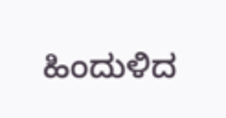ಹಿಂದುಳಿದ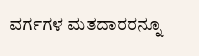ವರ್ಗಗಳ ಮತದಾರರನ್ನೂ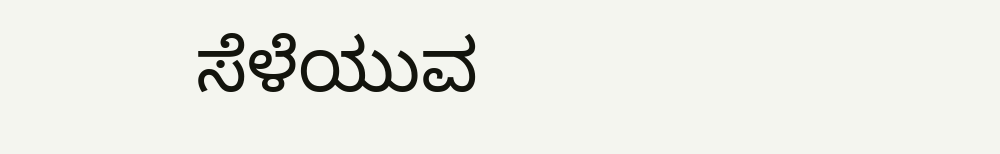ಸೆಳೆಯುವ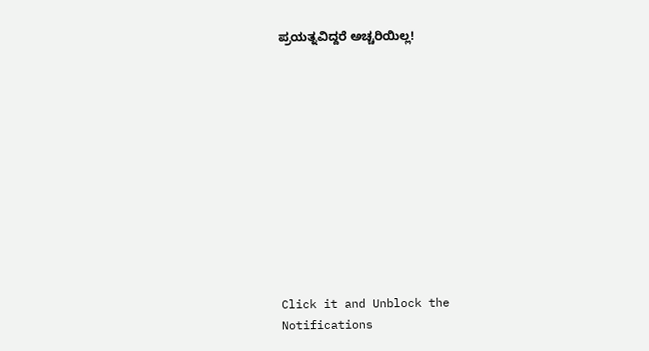ಪ್ರಯತ್ನವಿದ್ದರೆ ಅಚ್ಚರಿಯಿಲ್ಲ!












Click it and Unblock the Notifications